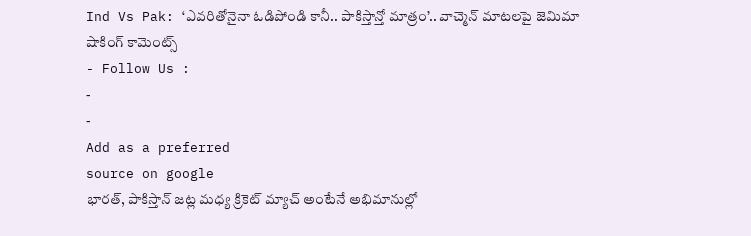Ind Vs Pak: ‘ఎవరితోనైనా ఓడిపోండి కానీ.. పాకిస్తాన్తో మాత్రం’.. వాచ్మెన్ మాటలపై జెమిమా షాకింగ్ కామెంట్స్
- Follow Us :
-
-
Add as a preferred
source on google
భారత్, పాకిస్తాన్ జట్ల మధ్య క్రికెట్ మ్యాచ్ అంటేనే అభిమానుల్లో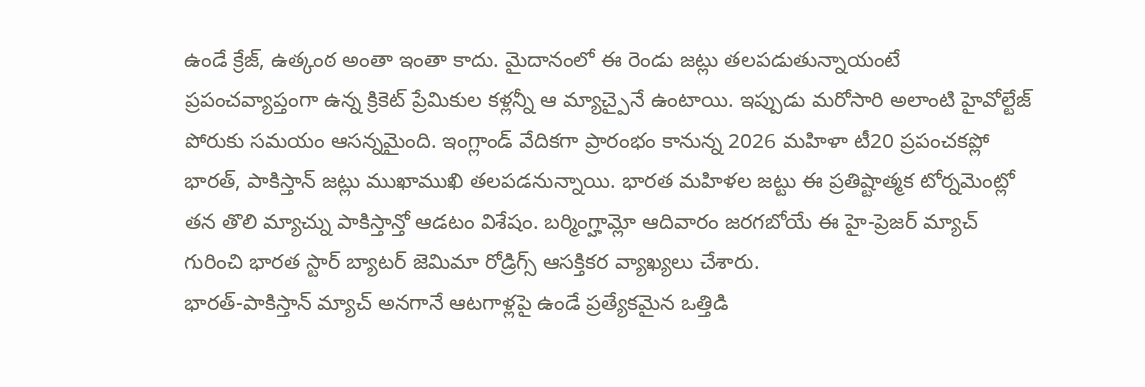ఉండే క్రేజ్, ఉత్కంఠ అంతా ఇంతా కాదు. మైదానంలో ఈ రెండు జట్లు తలపడుతున్నాయంటే ప్రపంచవ్యాప్తంగా ఉన్న క్రికెట్ ప్రేమికుల కళ్లన్నీ ఆ మ్యాచ్పైనే ఉంటాయి. ఇప్పుడు మరోసారి అలాంటి హైవోల్టేజ్ పోరుకు సమయం ఆసన్నమైంది. ఇంగ్లాండ్ వేదికగా ప్రారంభం కానున్న 2026 మహిళా టీ20 ప్రపంచకప్లో భారత్, పాకిస్తాన్ జట్లు ముఖాముఖి తలపడనున్నాయి. భారత మహిళల జట్టు ఈ ప్రతిష్టాత్మక టోర్నమెంట్లో తన తొలి మ్యాచ్ను పాకిస్తాన్తో ఆడటం విశేషం. బర్మింగ్హామ్లో ఆదివారం జరగబోయే ఈ హై-ప్రెజర్ మ్యాచ్ గురించి భారత స్టార్ బ్యాటర్ జెమిమా రోడ్రిగ్స్ ఆసక్తికర వ్యాఖ్యలు చేశారు.
భారత్-పాకిస్తాన్ మ్యాచ్ అనగానే ఆటగాళ్లపై ఉండే ప్రత్యేకమైన ఒత్తిడి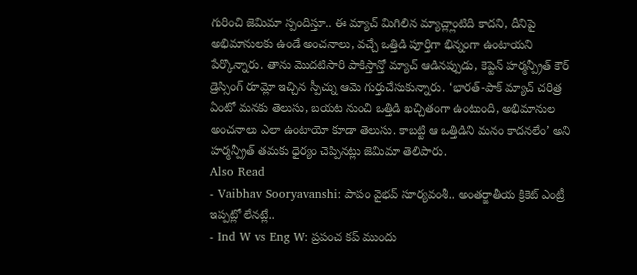గురించి జెమిమా స్పందిస్తూ.. ఈ మ్యాచ్ మిగిలిన మ్యాచ్ల్లాంటిది కాదని, దీనిపై అభిమానులకు ఉండే అంచనాలు, వచ్చే ఒత్తిడి పూర్తిగా భిన్నంగా ఉంటాయని పేర్కొన్నారు. తాను మొదటిసారి పాకిస్తాన్తో మ్యాచ్ ఆడినప్పుడు, కెప్టెన్ హర్మన్ప్రీత్ కౌర్ డ్రెస్సింగ్ రూమ్లో ఇచ్చిన స్పీచ్ను ఆమె గుర్తుచేసుకున్నారు. ‘భారత్-పాక్ మ్యాచ్ చరిత్ర ఏంటో మనకు తెలుసు, బయట నుంచి ఒత్తిడి ఖచ్చితంగా ఉంటుంది, అభిమానుల అంచనాలు ఎలా ఉంటాయో కూడా తెలుసు. కాబట్టి ఆ ఒత్తిడిని మనం కాదనలేం’ అని హర్మన్ప్రీత్ తమకు ధైర్యం చెప్పినట్లు జెమిమా తెలిపారు.
Also Read
- Vaibhav Sooryavanshi: పాపం వైభవ్ సూర్యవంశీ.. అంతర్జాతీయ క్రికెట్ ఎంట్రీ ఇప్పట్లో లేనట్లే..
- Ind W vs Eng W: ప్రపంచ కప్ ముందు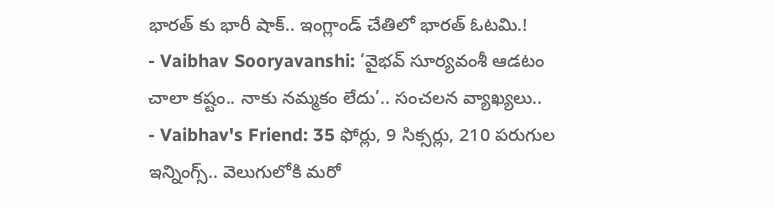భారత్ కు భారీ షాక్.. ఇంగ్లాండ్ చేతిలో భారత్ ఓటమి.!
- Vaibhav Sooryavanshi: ‘వైభవ్ సూర్యవంశీ ఆడటం చాలా కష్టం.. నాకు నమ్మకం లేదు’.. సంచలన వ్యాఖ్యలు..
- Vaibhav's Friend: 35 ఫోర్లు, 9 సిక్సర్లు, 210 పరుగుల ఇన్నింగ్స్.. వెలుగులోకి మరో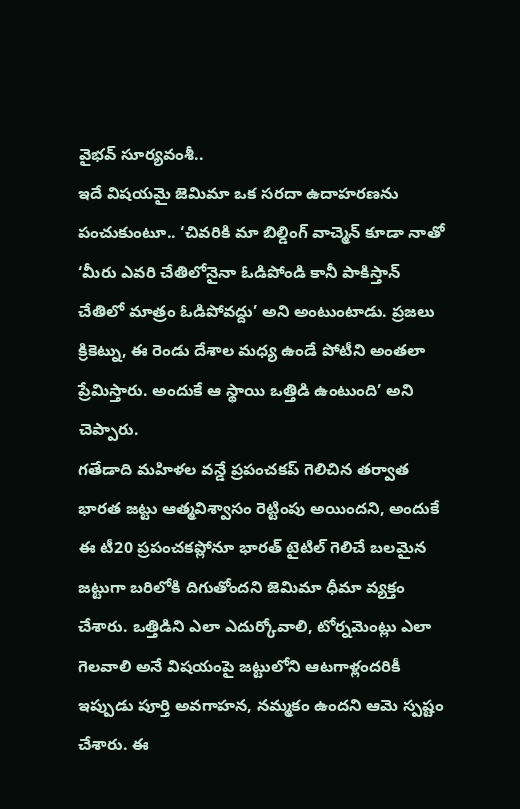వైభవ్ సూర్యవంశీ..
ఇదే విషయమై జెమిమా ఒక సరదా ఉదాహరణను పంచుకుంటూ.. ‘చివరికి మా బిల్డింగ్ వాచ్మెన్ కూడా నాతో ‘మీరు ఎవరి చేతిలోనైనా ఓడిపోండి కానీ పాకిస్తాన్ చేతిలో మాత్రం ఓడిపోవద్దు’ అని అంటుంటాడు. ప్రజలు క్రికెట్ను, ఈ రెండు దేశాల మధ్య ఉండే పోటీని అంతలా ప్రేమిస్తారు. అందుకే ఆ స్థాయి ఒత్తిడి ఉంటుంది’ అని చెప్పారు.
గతేడాది మహిళల వన్డే ప్రపంచకప్ గెలిచిన తర్వాత భారత జట్టు ఆత్మవిశ్వాసం రెట్టింపు అయిందని, అందుకే ఈ టీ20 ప్రపంచకప్లోనూ భారత్ టైటిల్ గెలిచే బలమైన జట్టుగా బరిలోకి దిగుతోందని జెమిమా ధీమా వ్యక్తం చేశారు. ఒత్తిడిని ఎలా ఎదుర్కోవాలి, టోర్నమెంట్లు ఎలా గెలవాలి అనే విషయంపై జట్టులోని ఆటగాళ్లందరికీ ఇప్పుడు పూర్తి అవగాహన, నమ్మకం ఉందని ఆమె స్పష్టం చేశారు. ఈ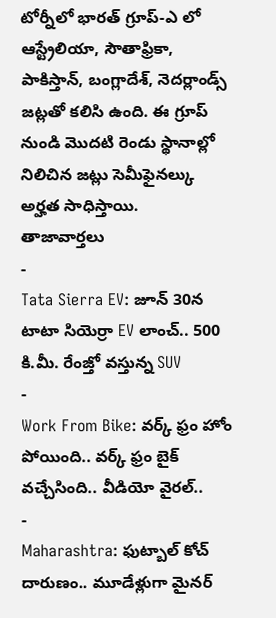టోర్నీలో భారత్ గ్రూప్-ఎ లో ఆస్ట్రేలియా, సౌతాఫ్రికా, పాకిస్తాన్, బంగ్లాదేశ్, నెదర్లాండ్స్ జట్లతో కలిసి ఉంది. ఈ గ్రూప్ నుండి మొదటి రెండు స్థానాల్లో నిలిచిన జట్లు సెమీఫైనల్కు అర్హత సాధిస్తాయి.
తాజావార్తలు
-
Tata Sierra EV: జూన్ 30న టాటా సియెర్రా EV లాంచ్.. 500 కి.మీ. రేంజ్తో వస్తున్న SUV
-
Work From Bike: వర్క్ ఫ్రం హోం పోయింది.. వర్క్ ఫ్రం బైక్ వచ్చేసింది.. వీడియో వైరల్..
-
Maharashtra: ఫుట్బాల్ కోచ్ దారుణం.. మూడేళ్లుగా మైనర్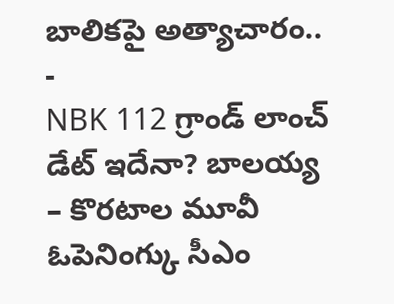బాలికపై అత్యాచారం..
-
NBK 112 గ్రాండ్ లాంచ్ డేట్ ఇదేనా? బాలయ్య – కొరటాల మూవీ ఓపెనింగ్కు సీఎం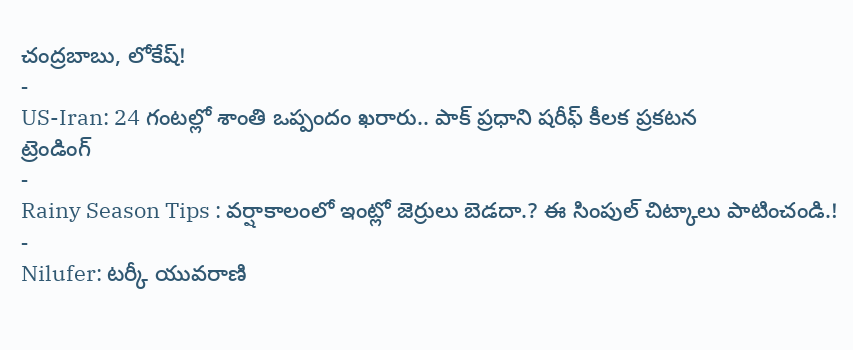చంద్రబాబు, లోకేష్!
-
US-Iran: 24 గంటల్లో శాంతి ఒప్పందం ఖరారు.. పాక్ ప్రధాని షరీఫ్ కీలక ప్రకటన
ట్రెండింగ్
-
Rainy Season Tips : వర్షాకాలంలో ఇంట్లో జెర్రులు బెడదా.? ఈ సింపుల్ చిట్కాలు పాటించండి.!
-
Nilufer: టర్కీ యువరాణి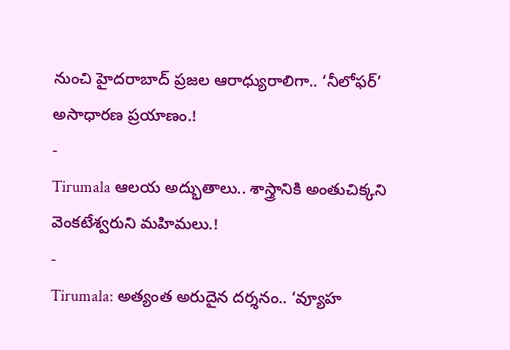నుంచి హైదరాబాద్ ప్రజల ఆరాధ్యురాలిగా.. ‘నీలోఫర్’ అసాధారణ ప్రయాణం.!
-
Tirumala ఆలయ అద్భుతాలు.. శాస్త్రానికి అంతుచిక్కని వెంకటేశ్వరుని మహిమలు.!
-
Tirumala: అత్యంత అరుదైన దర్శనం.. ‘వ్యూహ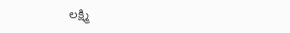లక్ష్మి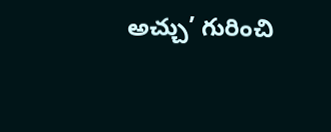అచ్చు’ గురించి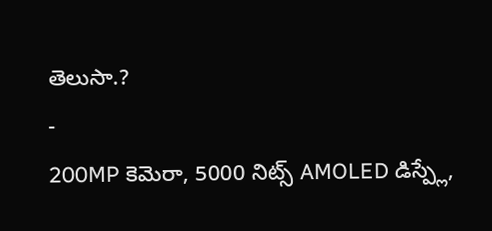తెలుసా.?
-
200MP కెమెరా, 5000 నిట్స్ AMOLED డిస్ప్లే,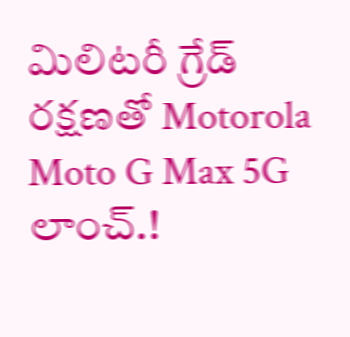మిలిటరీ గ్రేడ్ రక్షణతో Motorola Moto G Max 5G లాంచ్.!